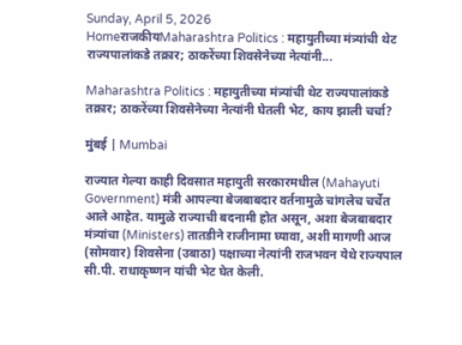Sunday, April 5, 2026
HomeराजकीयMaharashtra Politics : महायुतीच्या मंत्र्यांची थेट राज्यपालांकडे तक्रार; ठाकरेंच्या शिवसेनेच्या नेत्यांनी...

Maharashtra Politics : महायुतीच्या मंत्र्यांची थेट राज्यपालांकडे तक्रार; ठाकरेंच्या शिवसेनेच्या नेत्यांनी घेतली भेट, काय झाली चर्चा?

मुंबई | Mumbai

राज्यात गेल्या काही दिवसात महायुती सरकारमधील (Mahayuti Government) मंत्री आपल्या बेजबाबदार वर्तनामुळे चांगलेच चर्चेत आले आहेत. यामुळे राज्याची बदनामी होत असून, अशा बेजबाबदार मंत्र्यांचा (Ministers) तातडीने राजीनामा घ्यावा, अशी मागणी आज (सोमवार) शिवसेना (उबाठा) पक्षाच्या नेत्यांनी राजभवन येथे राज्यपाल सी.पी. राधाकृष्णन यांची भेट घेत केली.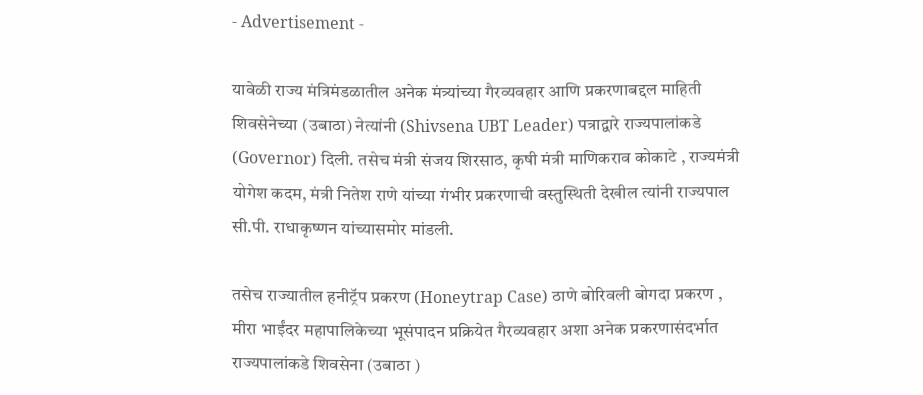- Advertisement -

यावेळी राज्य मंत्रिमंडळातील अनेक मंत्र्यांच्या गैरव्यवहार आणि प्रकरणाबद्दल माहिती शिवसेनेच्या (उबाठा) नेत्यांनी (Shivsena UBT Leader) पत्राद्वारे राज्यपालांकडे (Governor) दिली. तसेच मंत्री संजय शिरसाठ, कृषी मंत्री माणिकराव कोकाटे , राज्यमंत्री योगेश कदम, मंत्री नितेश राणे यांच्या गंभीर प्रकरणाची वस्तुस्थिती देखील त्यांनी राज्यपाल सी.पी. राधाकृष्णन यांच्यासमोर मांडली.

तसेच राज्यातील हनीट्रॅप प्रकरण (Honeytrap Case) ठाणे बोरिवली बोगदा प्रकरण , मीरा भाईंदर महापालिकेच्या भूसंपादन प्रक्रियेत गैरव्यवहार अशा अनेक प्रकरणासंदर्भात राज्यपालांकडे शिवसेना (उबाठा )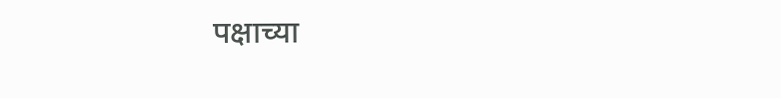पक्षाच्या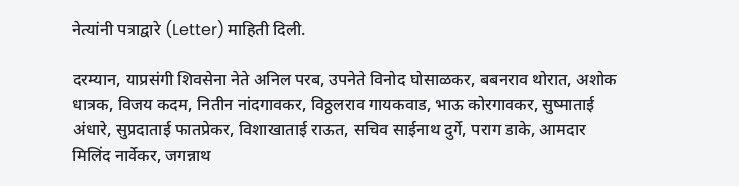नेत्यांनी पत्राद्वारे (Letter) माहिती दिली.

दरम्यान, याप्रसंगी शिवसेना नेते अनिल परब, उपनेते विनोद घोसाळकर, बबनराव थोरात, अशोक धात्रक, विजय कदम, नितीन नांदगावकर, विठ्ठलराव गायकवाड, भाऊ कोरगावकर, सुष्माताई अंधारे, सुप्रदाताई फातप्रेकर, विशाखाताई राऊत, सचिव साईनाथ दुर्गे, पराग डाके, आमदार मिलिंद नार्वेकर, जगन्नाथ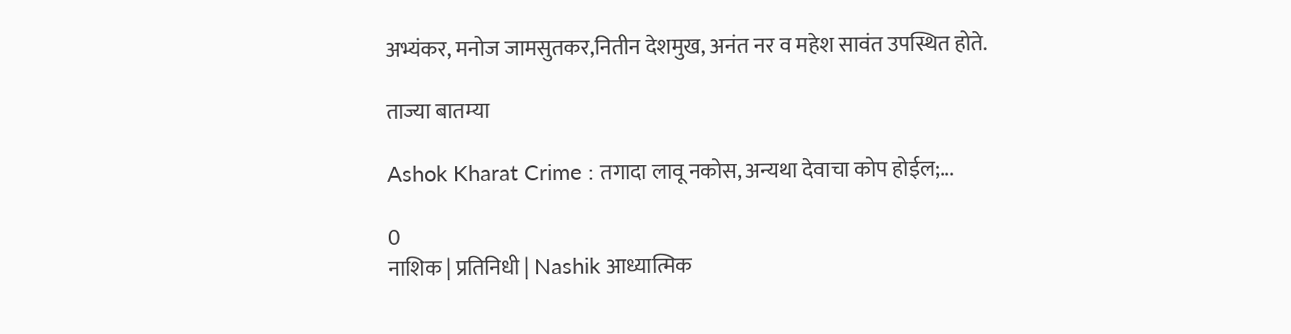अभ्यंकर, मनोज जामसुतकर,नितीन देशमुख, अनंत नर व महेश सावंत उपस्थित होते.

ताज्या बातम्या

Ashok Kharat Crime : तगादा लावू नकोस, अन्यथा देवाचा कोप होईल;...

0
नाशिक | प्रतिनिधी | Nashik आध्यात्मिक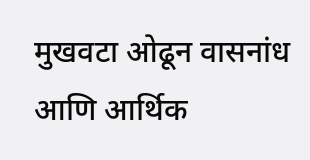मुखवटा ओढून वासनांध आणि आर्थिक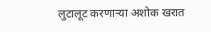लुटालूट करणाऱ्या अशोक खरात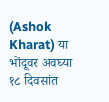(Ashok Kharat) या भोंदूवर अवघ्या १८ दिवसांत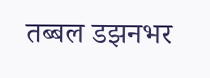तब्बल डझनभर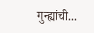गुन्ह्यांची...